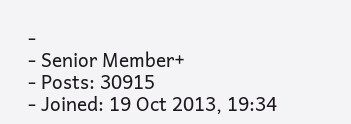-
- Senior Member+
- Posts: 30915
- Joined: 19 Oct 2013, 19:34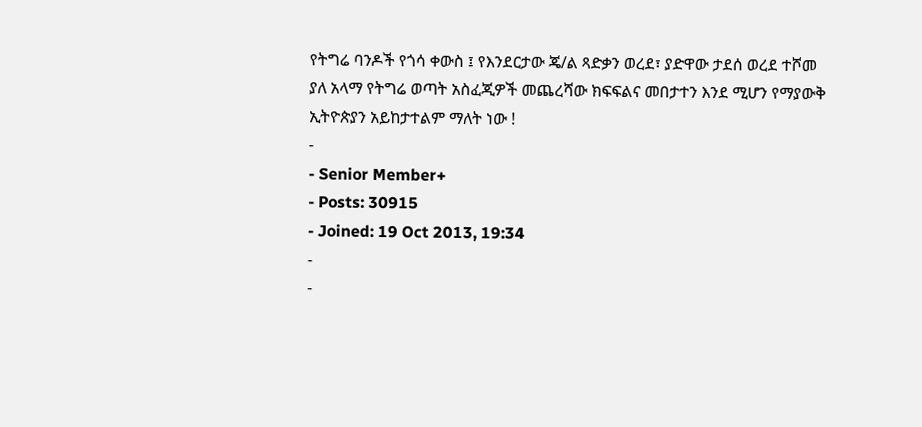የትግሬ ባንዶች የጎሳ ቀውስ ፤ የእንደርታው ጄ/ል ጻድቃን ወረደ፣ ያድዋው ታደሰ ወረደ ተሾመ
ያለ አላማ የትግሬ ወጣት አስፈጂዎች መጨረሻው ክፍፍልና መበታተን እንደ ሚሆን የማያውቅ ኢትዮጵያን አይከታተልም ማለት ነው !
-
- Senior Member+
- Posts: 30915
- Joined: 19 Oct 2013, 19:34
-
-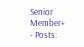Senior Member+
- Posts: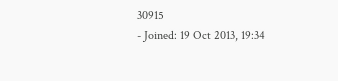30915
- Joined: 19 Oct 2013, 19:34